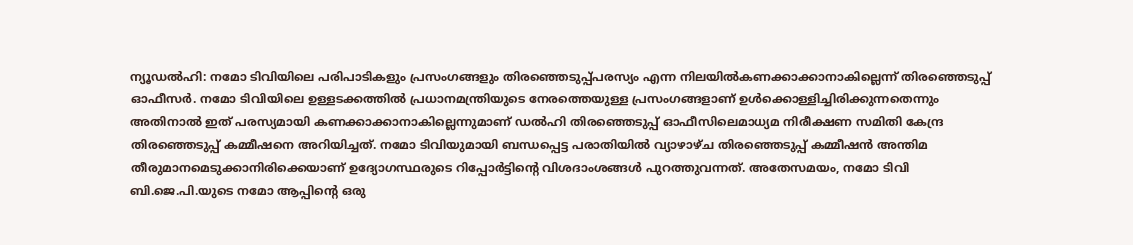ന്യൂഡൽഹി: നമോ ടിവിയിലെ പരിപാടികളും പ്രസംഗങ്ങളും തിരഞ്ഞെടുപ്പ്പരസ്യം എന്ന നിലയിൽകണക്കാക്കാനാകില്ലെന്ന് തിരഞ്ഞെടുപ്പ് ഓഫീസർ. നമോ ടിവിയിലെ ഉള്ളടക്കത്തിൽ പ്രധാനമന്ത്രിയുടെ നേരത്തെയുള്ള പ്രസംഗങ്ങളാണ് ഉൾക്കൊള്ളിച്ചിരിക്കുന്നതെന്നും അതിനാൽ ഇത് പരസ്യമായി കണക്കാക്കാനാകില്ലെന്നുമാണ് ഡൽഹി തിരഞ്ഞെടുപ്പ് ഓഫീസിലെമാധ്യമ നിരീക്ഷണ സമിതി കേന്ദ്ര തിരഞ്ഞെടുപ്പ് കമ്മീഷനെ അറിയിച്ചത്. നമോ ടിവിയുമായി ബന്ധപ്പെട്ട പരാതിയിൽ വ്യാഴാഴ്ച തിരഞ്ഞെടുപ്പ് കമ്മീഷൻ അന്തിമ തീരുമാനമെടുക്കാനിരിക്കെയാണ് ഉദ്യോഗസ്ഥരുടെ റിപ്പോർട്ടിന്റെ വിശദാംശങ്ങൾ പുറത്തുവന്നത്. അതേസമയം, നമോ ടിവി ബി.ജെ.പി.യുടെ നമോ ആപ്പിന്റെ ഒരു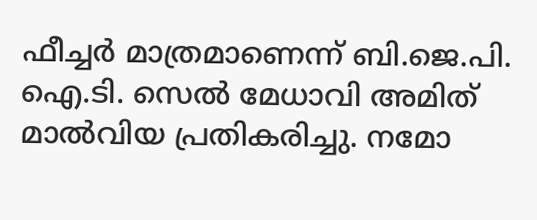ഫീച്ചർ മാത്രമാണെന്ന് ബി.ജെ.പി. ഐ.ടി. സെൽ മേധാവി അമിത് മാൽവിയ പ്രതികരിച്ചു. നമോ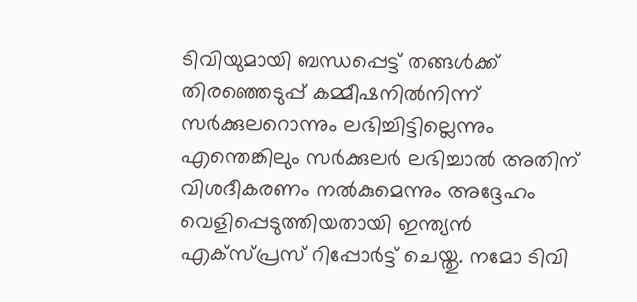ടിവിയുമായി ബന്ധപ്പെട്ട് തങ്ങൾക്ക് തിരഞ്ഞെടുപ്പ് കമ്മീഷനിൽനിന്ന് സർക്കുലറൊന്നും ലഭിച്ചിട്ടില്ലെന്നും എന്തെങ്കിലും സർക്കുലർ ലഭിച്ചാൽ അതിന് വിശദീകരണം നൽകുമെന്നും അദ്ദേഹം വെളിപ്പെടുത്തിയതായി ഇന്ത്യൻ എക്സ്പ്രസ് റിപ്പോർട്ട് ചെയ്തു. നമോ ടിവി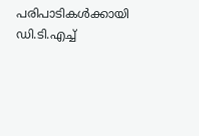പരിപാടികൾക്കായി ഡി.ടി.എച്ച്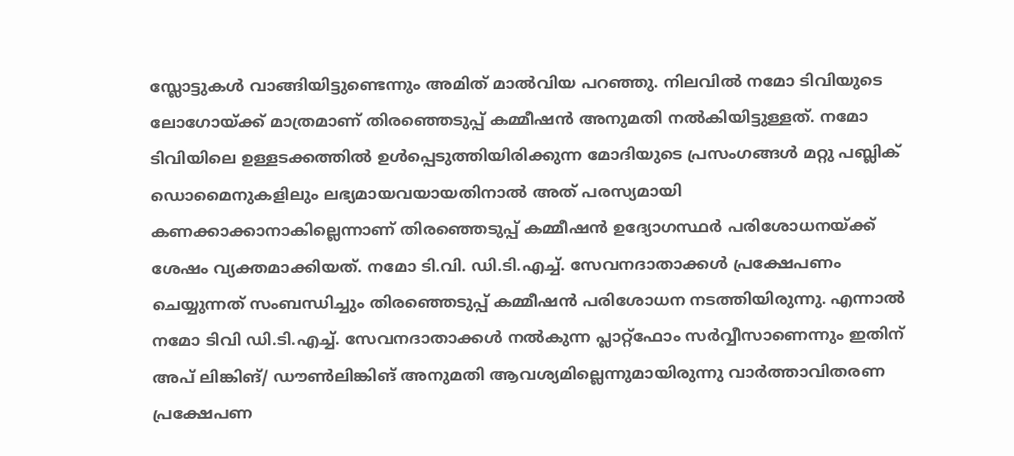സ്ലോട്ടുകൾ വാങ്ങിയിട്ടുണ്ടെന്നും അമിത് മാൽവിയ പറഞ്ഞു. നിലവിൽ നമോ ടിവിയുടെ ലോഗോയ്ക്ക് മാത്രമാണ് തിരഞ്ഞെടുപ്പ് കമ്മീഷൻ അനുമതി നൽകിയിട്ടുള്ളത്. നമോ ടിവിയിലെ ഉള്ളടക്കത്തിൽ ഉൾപ്പെടുത്തിയിരിക്കുന്ന മോദിയുടെ പ്രസംഗങ്ങൾ മറ്റു പബ്ലിക് ഡൊമൈനുകളിലും ലഭ്യമായവയായതിനാൽ അത് പരസ്യമായി കണക്കാക്കാനാകില്ലെന്നാണ് തിരഞ്ഞെടുപ്പ് കമ്മീഷൻ ഉദ്യോഗസ്ഥർ പരിശോധനയ്ക്ക് ശേഷം വ്യക്തമാക്കിയത്. നമോ ടി.വി. ഡി.ടി.എച്ച്. സേവനദാതാക്കൾ പ്രക്ഷേപണം ചെയ്യുന്നത് സംബന്ധിച്ചും തിരഞ്ഞെടുപ്പ് കമ്മീഷൻ പരിശോധന നടത്തിയിരുന്നു. എന്നാൽ നമോ ടിവി ഡി.ടി.എച്ച്. സേവനദാതാക്കൾ നൽകുന്ന പ്ലാറ്റ്ഫോം സർവ്വീസാണെന്നും ഇതിന് അപ് ലിങ്കിങ്/ ഡൗൺലിങ്കിങ് അനുമതി ആവശ്യമില്ലെന്നുമായിരുന്നു വാർത്താവിതരണ പ്രക്ഷേപണ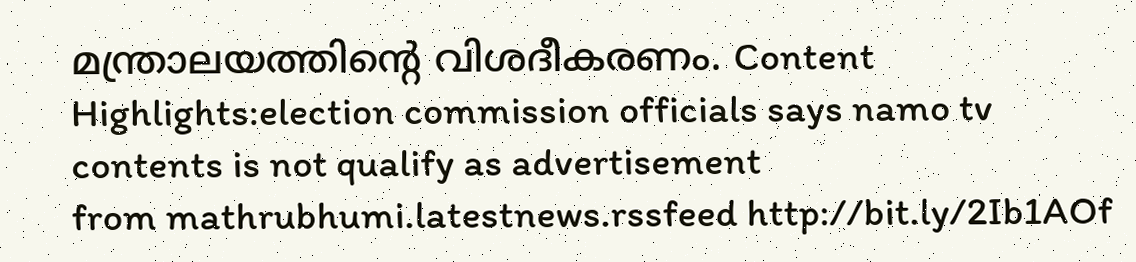മന്ത്രാലയത്തിന്റെ വിശദീകരണം. Content Highlights:election commission officials says namo tv contents is not qualify as advertisement
from mathrubhumi.latestnews.rssfeed http://bit.ly/2Ib1AOf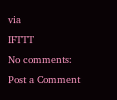via
IFTTT
No comments:
Post a Comment